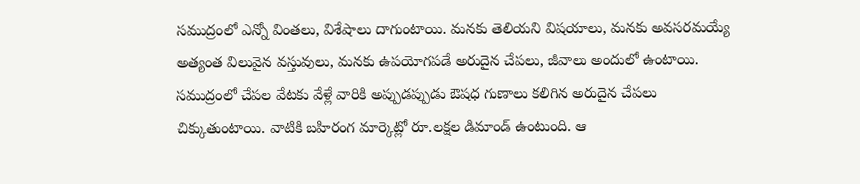సముద్రంలో ఎన్నో వింతలు, విశేషాలు దాగుంటాయి. మనకు తెలియని విషయాలు, మనకు అవసరమయ్యే అత్యంత విలువైన వస్తువులు, మనకు ఉపయోగపడే అరుదైన చేపలు, జీవాలు అందులో ఉంటాయి. సముద్రంలో చేపల వేటకు వేళ్లే వారికి అప్పుడప్పుడు ఔషధ గుణాలు కలిగిన అరుదైన చేపలు చిక్కుతుంటాయి. వాటికి బహిరంగ మార్కెట్లో రూ.లక్షల డిమాండ్ ఉంటుంది. ఆ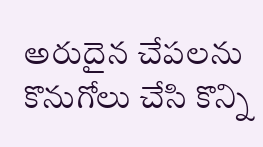అరుదైన చేపలను కొనుగోలు చేసి కొన్ని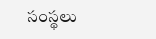సంస్థలు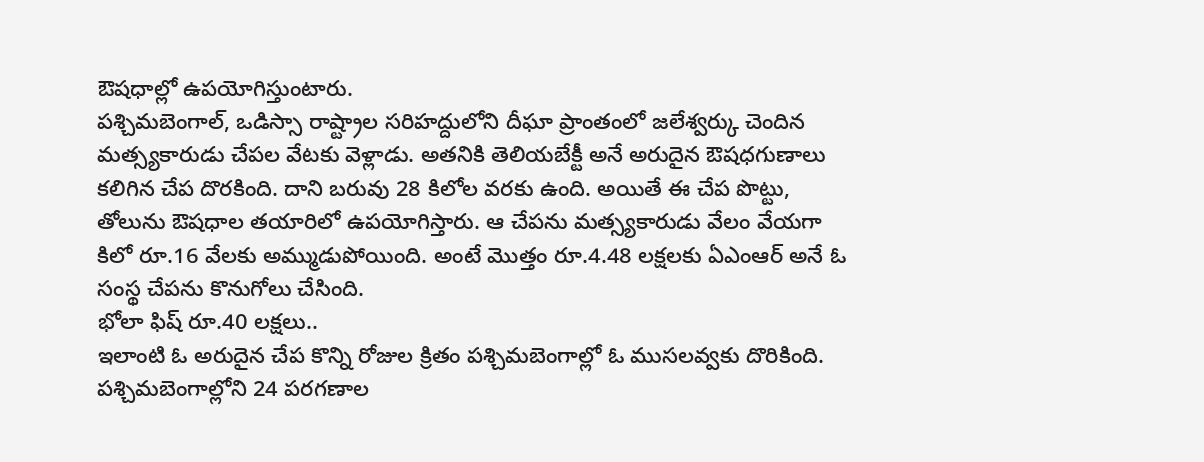ఔషధాల్లో ఉపయోగిస్తుంటారు.
పశ్చిమబెంగాల్, ఒడిస్సా రాష్ట్రాల సరిహద్దులోని దీఘా ప్రాంతంలో జలేశ్వర్కు చెందిన మత్స్యకారుడు చేపల వేటకు వెళ్లాడు. అతనికి తెలియబేక్టీ అనే అరుదైన ఔషధగుణాలు కలిగిన చేప దొరకింది. దాని బరువు 28 కిలోల వరకు ఉంది. అయితే ఈ చేప పొట్టు, తోలును ఔషధాల తయారిలో ఉపయోగిస్తారు. ఆ చేపను మత్స్యకారుడు వేలం వేయగా కిలో రూ.16 వేలకు అమ్ముడుపోయింది. అంటే మొత్తం రూ.4.48 లక్షలకు ఏఎంఆర్ అనే ఓ సంస్థ చేపను కొనుగోలు చేసింది.
భోలా ఫిష్ రూ.40 లక్షలు..
ఇలాంటి ఓ అరుదైన చేప కొన్ని రోజుల క్రితం పశ్చిమబెంగాల్లో ఓ ముసలవ్వకు దొరికింది. పశ్చిమబెంగాల్లోని 24 పరగణాల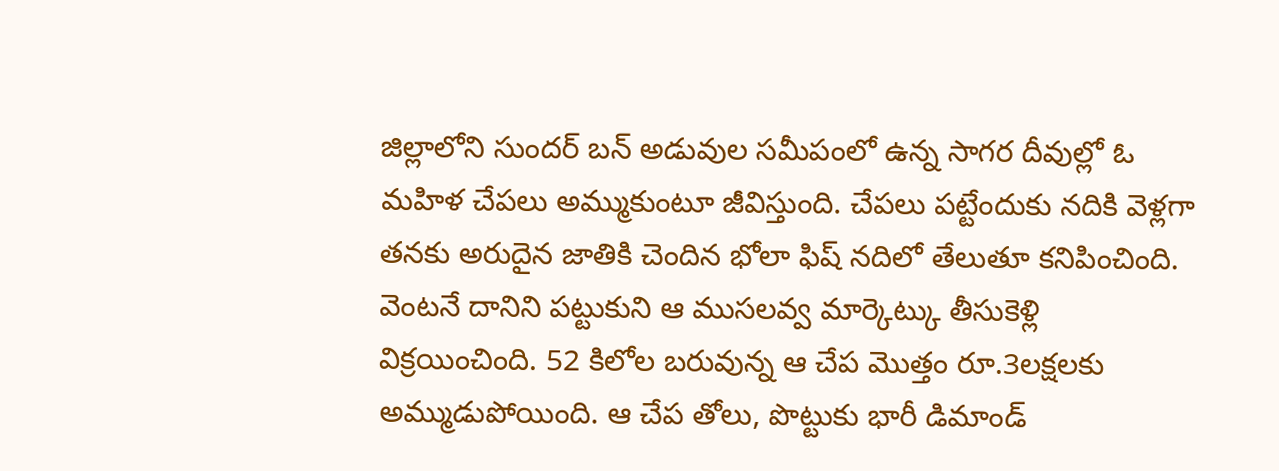జిల్లాలోని సుందర్ బన్ అడువుల సమీపంలో ఉన్న సాగర దీవుల్లో ఓ మహిళ చేపలు అమ్ముకుంటూ జీవిస్తుంది. చేపలు పట్టేందుకు నదికి వెళ్లగా తనకు అరుదైన జాతికి చెందిన భోలా ఫిష్ నదిలో తేలుతూ కనిపించింది. వెంటనే దానిని పట్టుకుని ఆ ముసలవ్వ మార్కెట్కు తీసుకెళ్లి విక్రయించింది. 52 కిలోల బరువున్న ఆ చేప మొత్తం రూ.3లక్షలకు అమ్ముడుపోయింది. ఆ చేప తోలు, పొట్టుకు భారీ డిమాండ్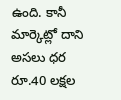ఉంది. కానీ మార్కెట్లో దాని అసలు ధర రూ.40 లక్షల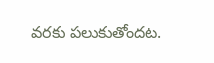వరకు పలుకుతోందట.